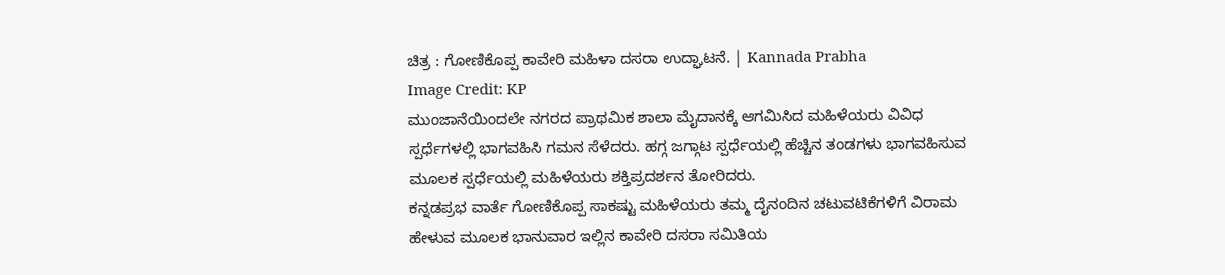ಚಿತ್ರ : ಗೋಣಿಕೊಪ್ಪ ಕಾವೇರಿ ಮಹಿಳಾ ದಸರಾ ಉದ್ಘಾಟನೆ. | Kannada Prabha
Image Credit: KP
ಮುಂಜಾನೆಯಿಂದಲೇ ನಗರದ ಪ್ರಾಥಮಿಕ ಶಾಲಾ ಮೈದಾನಕ್ಕೆ ಆಗಮಿಸಿದ ಮಹಿಳೆಯರು ವಿವಿಧ ಸ್ಪರ್ಧೆಗಳಲ್ಲಿ ಭಾಗವಹಿಸಿ ಗಮನ ಸೆಳೆದರು. ಹಗ್ಗ ಜಗ್ಗಾಟ ಸ್ಪರ್ಧೆಯಲ್ಲಿ ಹೆಚ್ಚಿನ ತಂಡಗಳು ಭಾಗವಹಿಸುವ ಮೂಲಕ ಸ್ಪರ್ಧೆಯಲ್ಲಿ ಮಹಿಳೆಯರು ಶಕ್ತಿಪ್ರದರ್ಶನ ತೋರಿದರು.
ಕನ್ನಡಪ್ರಭ ವಾರ್ತೆ ಗೋಣಿಕೊಪ್ಪ ಸಾಕಷ್ಟು ಮಹಿಳೆಯರು ತಮ್ಮ ದೈನಂದಿನ ಚಟುವಟಿಕೆಗಳಿಗೆ ವಿರಾಮ ಹೇಳುವ ಮೂಲಕ ಭಾನುವಾರ ಇಲ್ಲಿನ ಕಾವೇರಿ ದಸರಾ ಸಮಿತಿಯ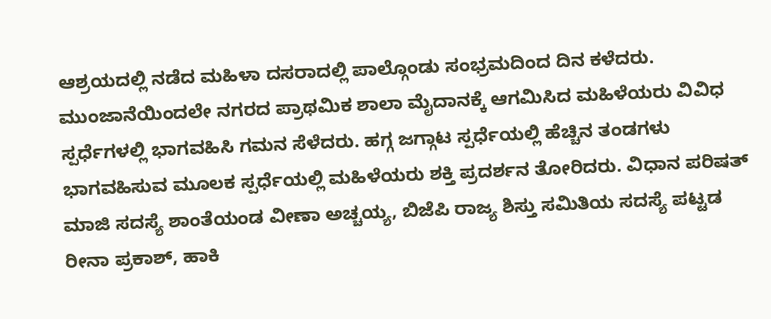ಆಶ್ರಯದಲ್ಲಿ ನಡೆದ ಮಹಿಳಾ ದಸರಾದಲ್ಲಿ ಪಾಲ್ಗೊಂಡು ಸಂಭ್ರಮದಿಂದ ದಿನ ಕಳೆದರು. ಮುಂಜಾನೆಯಿಂದಲೇ ನಗರದ ಪ್ರಾಥಮಿಕ ಶಾಲಾ ಮೈದಾನಕ್ಕೆ ಆಗಮಿಸಿದ ಮಹಿಳೆಯರು ವಿವಿಧ ಸ್ಪರ್ಧೆಗಳಲ್ಲಿ ಭಾಗವಹಿಸಿ ಗಮನ ಸೆಳೆದರು. ಹಗ್ಗ ಜಗ್ಗಾಟ ಸ್ಪರ್ಧೆಯಲ್ಲಿ ಹೆಚ್ಚಿನ ತಂಡಗಳು ಭಾಗವಹಿಸುವ ಮೂಲಕ ಸ್ಪರ್ಧೆಯಲ್ಲಿ ಮಹಿಳೆಯರು ಶಕ್ತಿ ಪ್ರದರ್ಶನ ತೋರಿದರು. ವಿಧಾನ ಪರಿಷತ್ ಮಾಜಿ ಸದಸ್ಯೆ ಶಾಂತೆಯಂಡ ವೀಣಾ ಅಚ್ಚಯ್ಯ, ಬಿಜೆಪಿ ರಾಜ್ಯ ಶಿಸ್ತು ಸಮಿತಿಯ ಸದಸ್ಯೆ ಪಟ್ಟಡ ರೀನಾ ಪ್ರಕಾಶ್, ಹಾಕಿ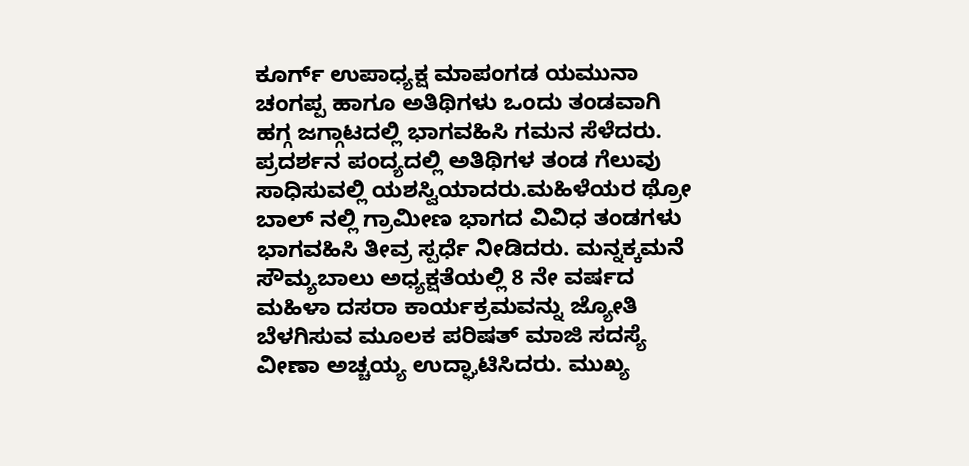ಕೂರ್ಗ್ ಉಪಾಧ್ಯಕ್ಷ ಮಾಪಂಗಡ ಯಮುನಾ ಚಂಗಪ್ಪ ಹಾಗೂ ಅತಿಥಿಗಳು ಒಂದು ತಂಡವಾಗಿ ಹಗ್ಗ ಜಗ್ಗಾಟದಲ್ಲಿ ಭಾಗವಹಿಸಿ ಗಮನ ಸೆಳೆದರು. ಪ್ರದರ್ಶನ ಪಂದ್ಯದಲ್ಲಿ ಅತಿಥಿಗಳ ತಂಡ ಗೆಲುವು ಸಾಧಿಸುವಲ್ಲಿ ಯಶಸ್ವಿಯಾದರು.ಮಹಿಳೆಯರ ಥ್ರೋ ಬಾಲ್ ನಲ್ಲಿ ಗ್ರಾಮೀಣ ಭಾಗದ ವಿವಿಧ ತಂಡಗಳು ಭಾಗವಹಿಸಿ ತೀವ್ರ ಸ್ಪರ್ಧೆ ನೀಡಿದರು. ಮನ್ನಕ್ಕಮನೆ ಸೌಮ್ಯಬಾಲು ಅಧ್ಯಕ್ಷತೆಯಲ್ಲಿ 8 ನೇ ವರ್ಷದ ಮಹಿಳಾ ದಸರಾ ಕಾರ್ಯಕ್ರಮವನ್ನು ಜ್ಯೋತಿ ಬೆಳಗಿಸುವ ಮೂಲಕ ಪರಿಷತ್ ಮಾಜಿ ಸದಸ್ಯೆ ವೀಣಾ ಅಚ್ಚಯ್ಯ ಉದ್ಘಾಟಿಸಿದರು. ಮುಖ್ಯ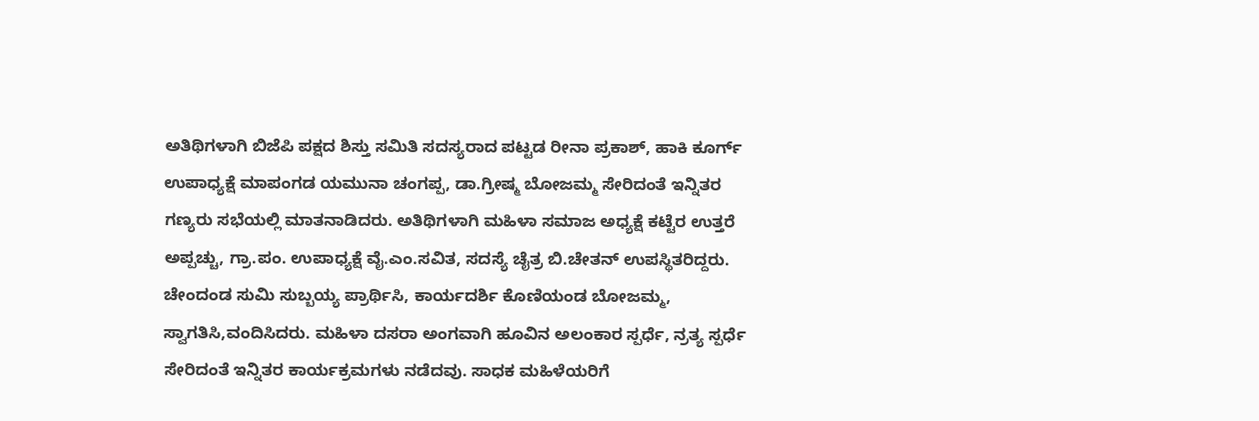ಅತಿಥಿಗಳಾಗಿ ಬಿಜೆಪಿ ಪಕ್ಷದ ಶಿಸ್ತು ಸಮಿತಿ ಸದಸ್ಯರಾದ ಪಟ್ಟಡ ರೀನಾ ಪ್ರಕಾಶ್, ಹಾಕಿ ಕೂರ್ಗ್ ಉಪಾಧ್ಯಕ್ಷೆ ಮಾಪಂಗಡ ಯಮುನಾ ಚಂಗಪ್ಪ, ಡಾ.ಗ್ರೀಷ್ಮ ಬೋಜಮ್ಮ ಸೇರಿದಂತೆ ಇನ್ನಿತರ ಗಣ್ಯರು ಸಭೆಯಲ್ಲಿ ಮಾತನಾಡಿದರು. ಅತಿಥಿಗಳಾಗಿ ಮಹಿಳಾ ಸಮಾಜ ಅಧ್ಯಕ್ಷೆ ಕಟ್ಟೆರ ಉತ್ತರೆ ಅಪ್ಪಚ್ಚು, ಗ್ರಾ.ಪಂ. ಉಪಾಧ್ಯಕ್ಷೆ ವೈ.ಎಂ.ಸವಿತ, ಸದಸ್ಯೆ ಚೈತ್ರ ಬಿ.ಚೇತನ್ ಉಪಸ್ಥಿತರಿದ್ದರು. ಚೇಂದಂಡ ಸುಮಿ ಸುಬ್ಬಯ್ಯ ಪ್ರಾರ್ಥಿಸಿ, ಕಾರ್ಯದರ್ಶಿ ಕೊಣಿಯಂಡ ಬೋಜಮ್ಮ, ಸ್ವಾಗತಿಸಿ,ವಂದಿಸಿದರು. ಮಹಿಳಾ ದಸರಾ ಅಂಗವಾಗಿ ಹೂವಿನ ಅಲಂಕಾರ ಸ್ಪರ್ಧೆ, ನ್ರತ್ಯ ಸ್ಪರ್ಧೆ ಸೇರಿದಂತೆ ಇನ್ನಿತರ ಕಾರ್ಯಕ್ರಮಗಳು ನಡೆದವು. ಸಾಧಕ ಮಹಿಳೆಯರಿಗೆ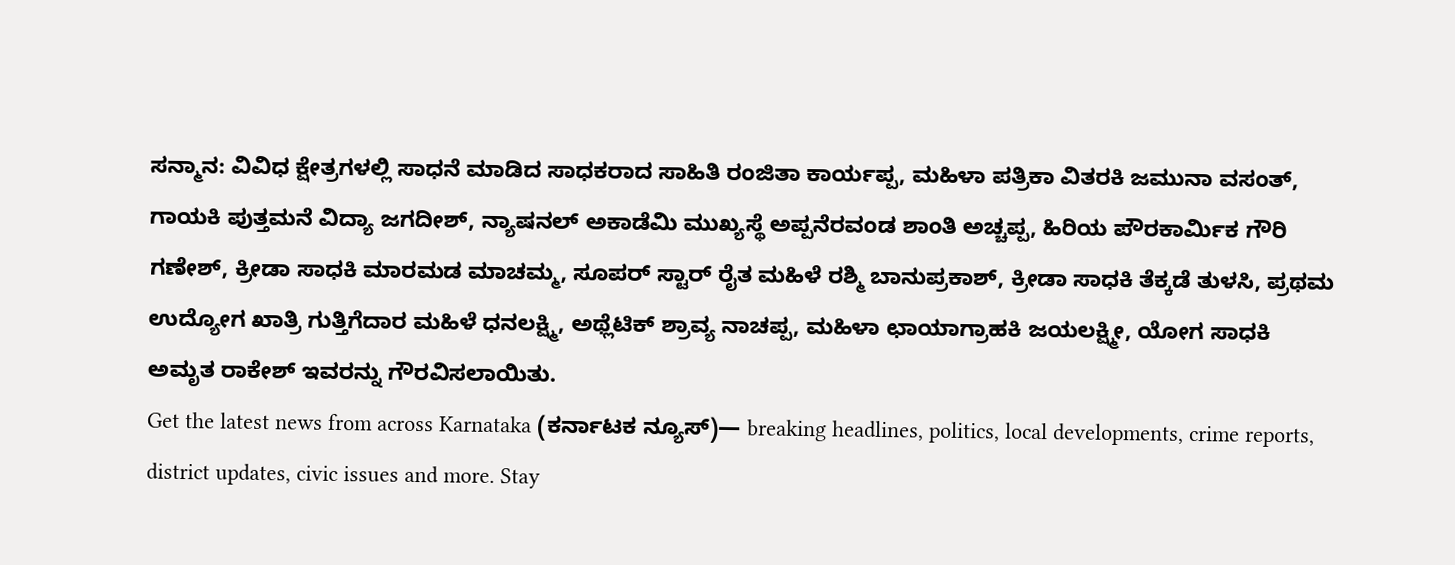ಸನ್ಮಾನ: ವಿವಿಧ ಕ್ಷೇತ್ರಗಳಲ್ಲಿ ಸಾಧನೆ ಮಾಡಿದ ಸಾಧಕರಾದ ಸಾಹಿತಿ ರಂಜಿತಾ ಕಾರ್ಯಪ್ಪ, ಮಹಿಳಾ ಪತ್ರಿಕಾ ವಿತರಕಿ ಜಮುನಾ ವಸಂತ್, ಗಾಯಕಿ ಪುತ್ತಮನೆ ವಿದ್ಯಾ ಜಗದೀಶ್, ನ್ಯಾಷನಲ್ ಅಕಾಡೆಮಿ ಮುಖ್ಯಸ್ಥೆ ಅಪ್ಪನೆರವಂಡ ಶಾಂತಿ ಅಚ್ಚಪ್ಪ, ಹಿರಿಯ ಪೌರಕಾರ್ಮಿಕ ಗೌರಿ ಗಣೇಶ್, ಕ್ರೀಡಾ ಸಾಧಕಿ ಮಾರಮಡ ಮಾಚಮ್ಮ, ಸೂಪರ್ ಸ್ಟಾರ್ ರೈತ ಮಹಿಳೆ ರಶ್ಮಿ ಬಾನುಪ್ರಕಾಶ್, ಕ್ರೀಡಾ ಸಾಧಕಿ ತೆಕ್ಕಡೆ ತುಳಸಿ, ಪ್ರಥಮ ಉದ್ಯೋಗ ಖಾತ್ರಿ ಗುತ್ತಿಗೆದಾರ ಮಹಿಳೆ ಧನಲಕ್ಷ್ಮಿ, ಅಥ್ಲೆಟಿಕ್ ಶ್ರಾವ್ಯ ನಾಚಪ್ಪ, ಮಹಿಳಾ ಛಾಯಾಗ್ರಾಹಕಿ ಜಯಲಕ್ಷ್ಮೀ, ಯೋಗ ಸಾಧಕಿ ಅಮೃತ ರಾಕೇಶ್ ಇವರನ್ನು ಗೌರವಿಸಲಾಯಿತು.
Get the latest news from across Karnataka (ಕರ್ನಾಟಕ ನ್ಯೂಸ್)— breaking headlines, politics, local developments, crime reports, district updates, civic issues and more. Stay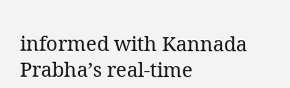informed with Kannada Prabha’s real‑time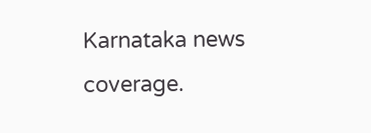Karnataka news coverage.